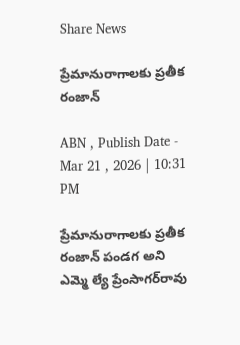Share News

ప్రేమానురాగాలకు ప్రతీక రంజాన్‌

ABN , Publish Date - Mar 21 , 2026 | 10:31 PM

ప్రేమానురాగాలకు ప్రతీక రంజాన్‌ పండగ అని ఎమ్మె ల్యే ప్రేంసాగర్‌రావు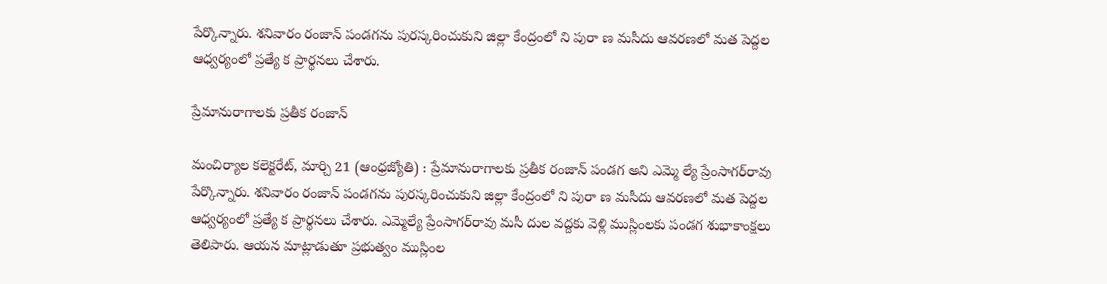పేర్కొన్నారు. శనివారం రంజాన్‌ పండగను పురస్కరించుకుని జిల్లా కేంద్రంలో ని పురా ణ మసీదు ఆవరణలో మత పెద్దల ఆధ్వర్యంలో ప్రత్యే క ప్రార్థనలు చేశారు.

ప్రేమానురాగాలకు ప్రతీక రంజాన్‌

మంచిర్యాల కలెక్టరేట్‌, మార్చి 21 (ఆంధ్రజ్యోతి) : ప్రేమానురాగాలకు ప్రతీక రంజాన్‌ పండగ అని ఎమ్మె ల్యే ప్రేంసాగర్‌రావు పేర్కొన్నారు. శనివారం రంజాన్‌ పండగను పురస్కరించుకుని జిల్లా కేంద్రంలో ని పురా ణ మసీదు ఆవరణలో మత పెద్దల ఆధ్వర్యంలో ప్రత్యే క ప్రార్థనలు చేశారు. ఎమ్మెల్యే ప్రేంసాగర్‌రావు మసీ దుల వద్దకు వెళ్లి ముస్లింలకు పండగ శుభాకాంక్షలు తెలిపారు. ఆయన మాట్లాడుతూ ప్రభుత్వం ముస్లింల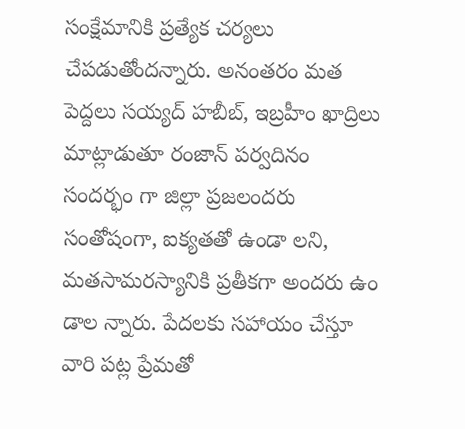సంక్షేమానికి ప్రత్యేక చర్యలు చేపడుతోందన్నారు. అనంతరం మత పెద్దలు సయ్యద్‌ హబీబ్‌, ఇబ్రహీం ఖాద్రిలు మాట్లాడుతూ రంజాన్‌ పర్వదినం సందర్భం గా జిల్లా ప్రజలందరు సంతోషంగా, ఐక్యతతో ఉండా లని, మతసామరస్యానికి ప్రతీకగా అందరు ఉం డాల న్నారు. పేదలకు సహాయం చేస్తూ వారి పట్ల ప్రేమతో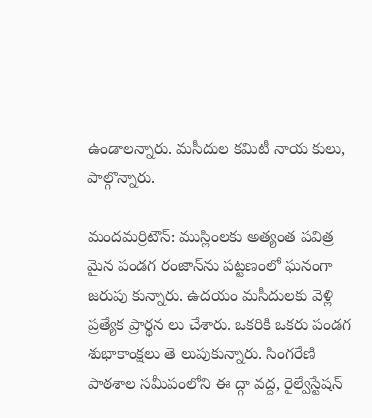ఉండాలన్నారు. మసీదుల కమిటీ నాయ కులు, పాల్గొన్నారు.

మందమర్రిటౌన్‌: ముస్లింలకు అత్యంత పవిత్ర మైన పండగ రంజాన్‌ను పట్టణంలో ఘనంగా జరుపు కున్నారు. ఉదయం మసీదులకు వెళ్లి ప్రత్యేక ప్రార్థన లు చేశారు. ఒకరికి ఒకరు పండగ శుభాకాంక్షలు తె లుపుకున్నారు. సింగరేణి పాఠశాల సమీపంలోని ఈ ద్గా వద్ద, రైల్వేస్టేషన్‌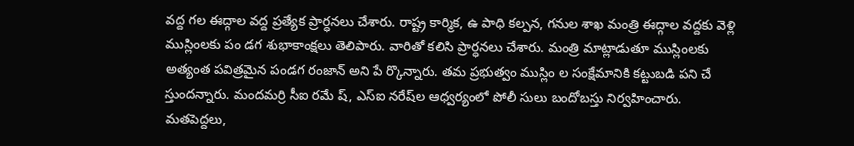వద్ద గల ఈద్గాల వద్ద ప్రత్యేక ప్రార్ధనలు చేశారు. రాష్ట్ర కార్మిక, ఉ పాధి కల్పన, గనుల శాఖ మంత్రి ఈద్గాల వద్దకు వెళ్లి ముస్లింలకు పం డగ శుభాకాంక్షలు తెలిపారు. వారితో కలిసి ప్రార్ధనలు చేశారు. మంత్రి మాట్లాడుతూ ముస్లింలకు అత్యంత పవిత్రమైన పండగ రంజాన్‌ అని పే ర్కొన్నారు. తమ ప్రభుత్వం ముస్లిం ల సంక్షేమానికి కట్టుబడి పని చే స్తుందన్నారు. మందమర్రి సీఐ రమే ష్‌, ఎస్‌ఐ నరేష్‌ల ఆధ్వర్యంలో పోలీ సులు బందోబస్తు నిర్వహించారు. మతపెద్దలు,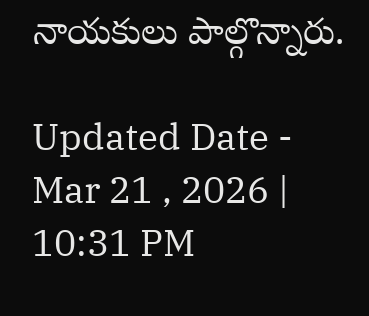నాయకులు పాల్గొన్నారు.

Updated Date - Mar 21 , 2026 | 10:31 PM